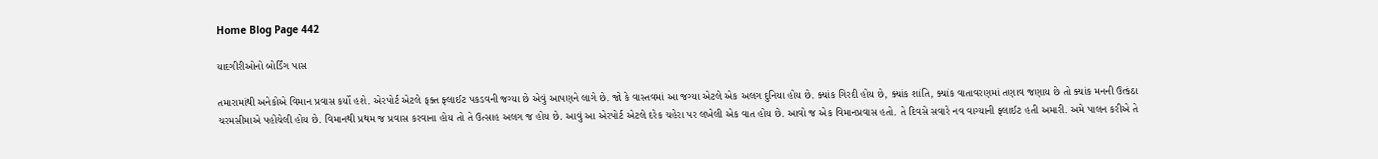Home Blog Page 442

યાદગીરીઓનો બોર્ડિંગ પાસ

તમારામાંથી અનેકોએ વિમાન પ્રવાસ કર્યો હશે. એરપોર્ટ એટલે ફક્ત ફ્લાઈટ પકડવની જગ્યા છે એવું આપણને લાગે છે. જો કે વાસ્તવમાં આ જગ્યા એટલે એક અલગ દુનિયા હોય છે. ક્યાંક ગિરદી હોય છે, ક્યાંક શાંતિ, ક્યાંક વાતાવરણમાં તણાવ જણાય છે તો ક્યાંક મનની ઉત્કંઠા ચરમસીમાએ પહોંચેલી હોય છે. વિમાનથી પ્રથમ જ પ્રવાસ કરવાના હોય તો તે ઉત્સાહ અલગ જ હોય છે. આવું આ એરપોર્ટ એટલે દરેક ચહેરા પર લખેલી એક વાત હોય છે. આવો જ એક વિમાનપ્રવાસ હતો. તે દિવસે સવારે નવ વાગ્યાની ફ્લાઈટ હતી અમારી. અમે પાલન કરીએ તે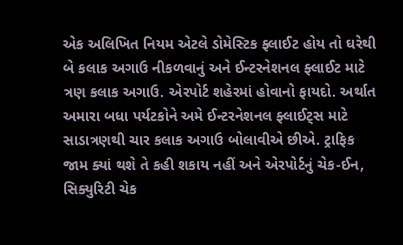એક અલિખિત નિયમ એટલે ડોમેસ્ટિક ફ્લાઈટ હોય તો ઘરેથી બે કલાક અગાઉ નીકળવાનું અને ઈન્ટરનેશનલ ફ્લાઈટ માટે ત્રણ કલાક અગાઉ. એરપોર્ટ શહેરમાં હોવાનો ફાયદો. અર્થાત અમારા બધા પર્યટકોને અમે ઈન્ટરનેશનલ ફ્લાઈટ્સ માટે સાડાત્રણથી ચાર કલાક અગાઉ બોલાવીએ છીએ. ટ્રાફિક જામ ક્યાં થશે તે કહી શકાય નહીં અને એરપોર્ટનું ચેક-ઈન, સિક્યુરિટી ચેક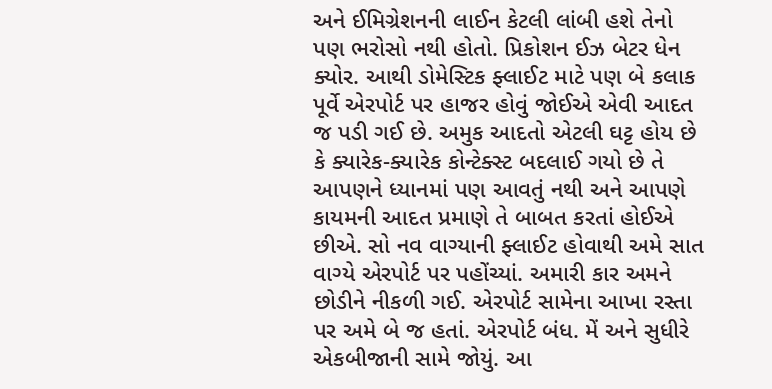અને ઈમિગ્રેશનની લાઈન કેટલી લાંબી હશે તેનો પણ ભરોસો નથી હોતો. પ્રિકોશન ઈઝ બેટર ધેન ક્યોર. આથી ડોમેસ્ટિક ફ્લાઈટ માટે પણ બે કલાક પૂર્વે એરપોર્ટ પર હાજર હોવું જોઈએ એવી આદત જ પડી ગઈ છે. અમુક આદતો એટલી ઘટ્ટ હોય છે કે ક્યારેક-ક્યારેક કોન્ટેક્સ્ટ બદલાઈ ગયો છે તે આપણને ધ્યાનમાં પણ આવતું નથી અને આપણે કાયમની આદત પ્રમાણે તે બાબત કરતાં હોઈએ છીએ. સો નવ વાગ્યાની ફ્લાઈટ હોવાથી અમે સાત વાગ્યે એરપોર્ટ પર પહોંચ્યાં. અમારી કાર અમને છોડીને નીકળી ગઈ. એરપોર્ટ સામેના આખા રસ્તા પર અમે બે જ હતાં. એરપોર્ટ બંધ. મેં અને સુધીરે એકબીજાની સામે જોયું. આ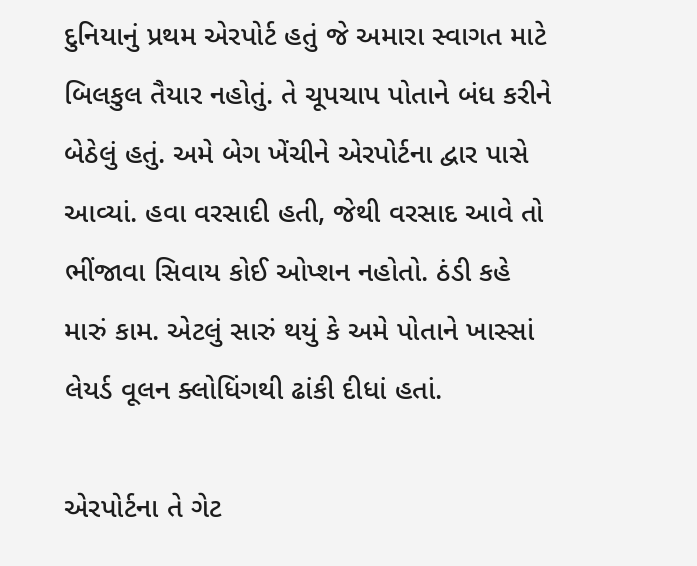દુનિયાનું પ્રથમ એરપોર્ટ હતું જે અમારા સ્વાગત માટે બિલકુલ તૈયાર નહોતું. તે ચૂપચાપ પોતાને બંધ કરીને બેઠેલું હતું. અમે બેગ ખેંચીને એરપોર્ટના દ્વાર પાસે આવ્યાં. હવા વરસાદી હતી, જેથી વરસાદ આવે તો ભીંજાવા સિવાય કોઈ ઓપ્શન નહોતો. ઠંડી કહે મારું કામ. એટલું સારું થયું કે અમે પોતાને ખાસ્સાં લેયર્ડ વૂલન ક્લોધિંગથી ઢાંકી દીધાં હતાં.

એરપોર્ટના તે ગેટ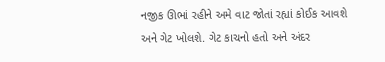નજીક ઊભાં રહીને અમે વાટ જોતાં રહ્યાં કોઈક આવશે અને ગેટ ખોલશે. ગેટ કાચનો હતો અને અંદર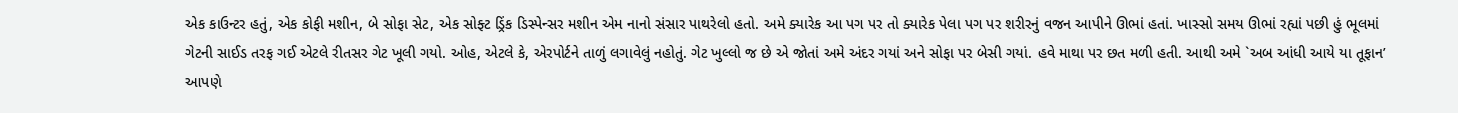એક કાઉન્ટર હતું, એક કોફી મશીન, બે સોફા સેટ, એક સોફ્ટ ડ્રિંક ડિસ્પેન્સર મશીન એમ નાનો સંસાર પાથરેલો હતો. અમે ક્યારેક આ પગ પર તો ક્યારેક પેલા પગ પર શરીરનું વજન આપીને ઊભાં હતાં. ખાસ્સો સમય ઊભાં રહ્યાં પછી હું ભૂલમાં ગેટની સાઈડ તરફ ગઈ એટલે રીતસર ગેટ ખૂલી ગયો. ઓહ, એટલે કે, એરપોર્ટને તાળું લગાવેલું નહોતું. ગેટ ખુલ્લો જ છે એ જોતાં અમે અંદર ગયાં અને સોફા પર બેસી ગયાં. હવે માથા પર છત મળી હતી. આથી અમે `અબ આંધી આયે યા તૂફાન’ આપણે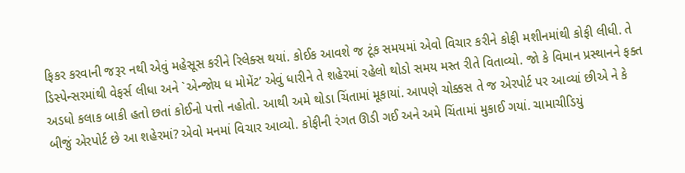ફિકર કરવાની જરૂર નથી એવું મહેસૂસ કરીને રિલેક્સ થયાં. કોઈક આવશે જ ટૂંક સમયમાં એવો વિચાર કરીને કોફી મશીનમાંથી કોફી લીધી. તે ડિસ્પેન્સરમાંથી વેફર્સ લીધા અને `એન્જોય ધ મોમેંટ’ એવું ધારીને તે શહેરમાં રહેલો થોડો સમય મસ્ત રીતે વિતાવ્યો. જો કે વિમાન પ્રસ્થાનને ફક્ત અડધો કલાક બાકી હતો છતાં કોઈનો પત્તો નહોતો. આથી અમે થોડા ચિંતામાં મૂકાયાં. આપણે ચોક્કસ તે જ એરપોર્ટ પર આવ્યાં છીએ ને કે બીજું એરપોર્ટ છે આ શહેરમાં? એવો મનમાં વિચાર આવ્યો. કોફીની રંગત ઊડી ગઈ અને અમે ચિંતામાં મુકાઈ ગયાં. ચામાચીડિયું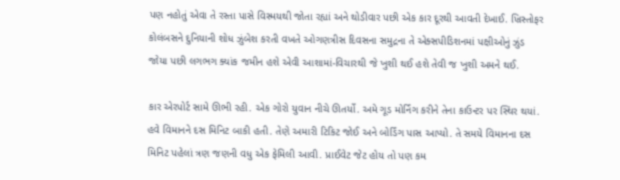પણ નહોતું એવા તે રસ્તા પાસે વિસ્મયથી જોતા રહ્યાં અને થોડીવાર પછી એક કાર દૂરથી આવતી દેખાઈ. ખ્રિસ્તોફર કોલંબસને દુનિયાની શોધ ઝુંબેશ કરતી વખતે ઓગણત્રીસ દિવસના સમુદ્રના તે એક્સપીડિશનમાં પક્ષીઓનું ઝુંડ જોયા પછી લગભગ ક્યાંક જમીન હશે એવી આશામાં-વિચારથી જે ખુશી થઈ હશે તેવી જ ખુશી અમને થઈ.

કાર એરપોર્ટ સામે ઊભી રહી. એક ગોરો યુવાન નીચે ઊતર્યો. અમે ગૂડ મોર્નિંગ કરીને તેના કાઉન્ટર પર સ્થિર થયાં. હવે વિમાનને દસ મિનિટ બાકી હતી. તેણે અમારી ટિકિટ જોઈ અને બોર્ડિંગ પાસ આપ્યો. તે સમયે વિમાનના દસ મિનિટ પહેલાં ત્રણ જણની વધુ એક ફેમિલી આવી. પ્રાઈવેટ જેટ હોય તો પણ કમ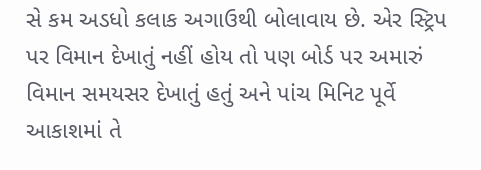સે કમ અડધો કલાક અગાઉથી બોલાવાય છે. એર સ્ટ્રિપ પર વિમાન દેખાતું નહીં હોય તો પણ બોર્ડ પર અમારું વિમાન સમયસર દેખાતું હતું અને પાંચ મિનિટ પૂર્વે આકાશમાં તે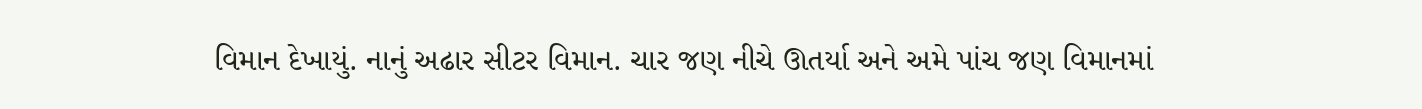વિમાન દેખાયું. નાનું અઢાર સીટર વિમાન. ચાર જણ નીચે ઊતર્યા અને અમે પાંચ જણ વિમાનમાં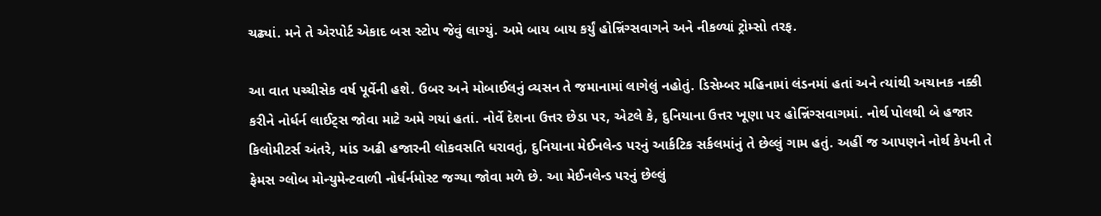ચઢ્યાં. મને તે એરપોર્ટ એકાદ બસ સ્ટોપ જેવું લાગ્યું. અમે બાય બાય કર્યું હોન્નિંગ્સવાગને અને નીકળ્યાં ટ્રોમ્સો તરફ.

આ વાત પચ્ચીસેક વર્ષ પૂર્વેની હશે. ઉબર અને મોબાઈલનું વ્યસન તે જમાનામાં લાગેલું નહોતું. ડિસેમ્બર મહિનામાં લંડનમાં હતાં અને ત્યાંથી અચાનક નક્કી કરીને નોર્ધર્ન લાઈટ્સ જોવા માટે અમે ગયાં હતાં. નોર્વે દેશના ઉત્તર છેડા પર, એટલે કે, દુનિયાના ઉત્તર ખૂણા પર હોન્નિંગ્સવાગમાં. નોર્થ પોલથી બે હજાર કિલોમીટર્સ અંતરે, માંડ અઢી હજારની લોકવસતિ ધરાવતું, દુનિયાના મેઈનલેન્ડ પરનું આર્કટિક સર્કલમાંનું તે છેલ્લું ગામ હતું. અહીં જ આપણને નોર્થ કેપની તે ફેમસ ગ્લોબ મોન્યુમેન્ટવાળી નોર્ધર્નમોસ્ટ જગ્યા જોવા મળે છે. આ મેઈનલેન્ડ પરનું છેલ્લું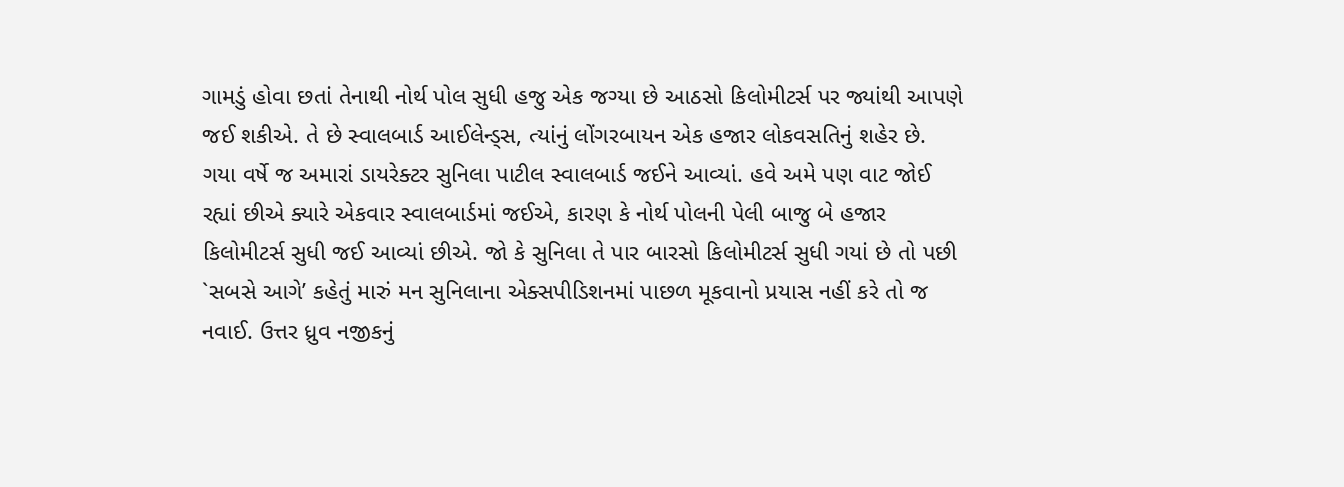ગામડું હોવા છતાં તેનાથી નોર્થ પોલ સુધી હજુ એક જગ્યા છે આઠસો કિલોમીટર્સ પર જ્યાંથી આપણે જઈ શકીએ. તે છે સ્વાલબાર્ડ આઈલેન્ડ્સ, ત્યાંનું લોંગરબાયન એક હજાર લોકવસતિનું શહેર છે. ગયા વર્ષે જ અમારાં ડાયરેક્ટર સુનિલા પાટીલ સ્વાલબાર્ડ જઈને આવ્યાં. હવે અમે પણ વાટ જોઈ રહ્યાં છીએ ક્યારે એકવાર સ્વાલબાર્ડમાં જઈએ, કારણ કે નોર્થ પોલની પેલી બાજુ બે હજાર કિલોમીટર્સ સુધી જઈ આવ્યાં છીએ. જો કે સુનિલા તે પાર બારસો કિલોમીટર્સ સુધી ગયાં છે તો પછી `સબસે આગે’ કહેતું મારું મન સુનિલાના એક્સપીડિશનમાં પાછળ મૂકવાનો પ્રયાસ નહીં કરે તો જ નવાઈ. ઉત્તર ધ્રુવ નજીકનું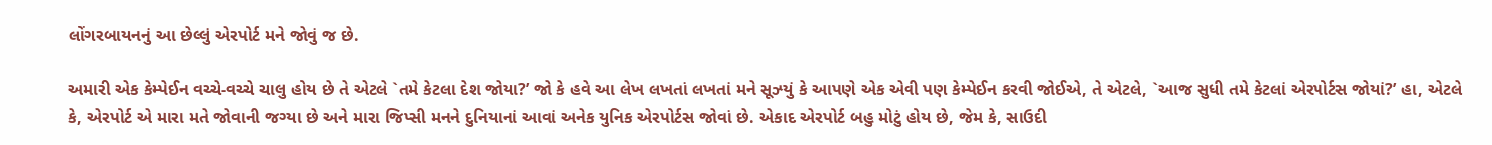લોંગરબાયનનું આ છેલ્લું એરપોર્ટ મને જોવું જ છે.

અમારી એક કેમ્પેઈન વચ્ચે-વચ્ચે ચાલુ હોય છે તે એટલે `તમે કેટલા દેશ જોયા?’ જો કે હવે આ લેખ લખતાં લખતાં મને સૂઝ્યું કે આપણે એક એવી પણ કેમ્પેઈન કરવી જોઈએ, તે એટલે, `આજ સુધી તમે કેટલાં એરપોર્ટસ જોયાં?’ હા, એટલે કે, એરપોર્ટ એ મારા મતે જોવાની જગ્યા છે અને મારા જિપ્સી મનને દુનિયાનાં આવાં અનેક યુનિક એરપોર્ટસ જોવાં છે. એકાદ એરપોર્ટ બહુ મોટું હોય છે, જેમ કે, સાઉદી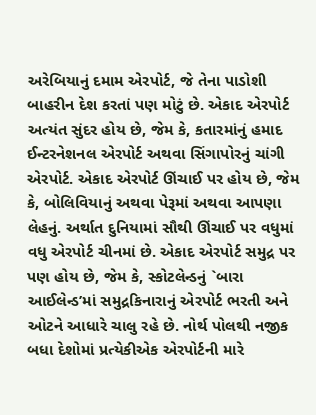અરેબિયાનું દમામ એરપોર્ટ, જે તેના પાડોશી બાહરીન દેશ કરતાં પણ મોટું છે. એકાદ એરપોર્ટ અત્યંત સુંદર હોય છે, જેમ કે, કતારમાંનું હમાદ ઈન્ટરનેશનલ એરપોર્ટ અથવા સિંગાપોરનું ચાંગી એરપોર્ટ. એકાદ એરપોર્ટ ઊંચાઈ પર હોય છે, જેમ કે, બોલિવિયાનું અથવા પેરૂમાં અથવા આપણા લેહનું. અર્થાત દુનિયામાં સૌથી ઊંચાઈ પર વધુમાં વધુ એરપોર્ટ ચીનમાં છે. એકાદ એરપોર્ટ સમુદ્ર પર પણ હોય છે, જેમ કે, સ્કોટલેન્ડનું `બારા આઈલેન્ડ’માં સમુદ્રકિનારાનું એરપોર્ટ ભરતી અને ઓટને આધારે ચાલુ રહે છે. નોર્થ પોલથી નજીક બધા દેશોમાં પ્રત્યેકીએક એરપોર્ટની મારે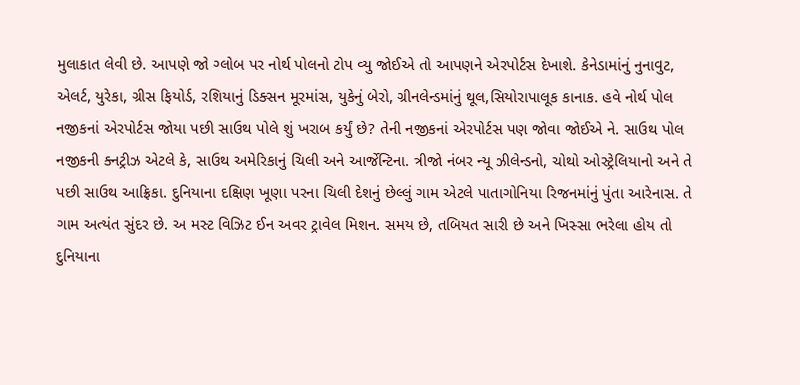મુલાકાત લેવી છે. આપણે જો ગ્લોબ પર નોર્થ પોલનો ટોપ વ્યુ જોઈએ તો આપણને એરપોર્ટસ દેખાશે. કેનેડામાંનું નુનાવુટ, એલર્ટ, યુરેકા, ગ્રીસ ફિયોર્ડ, રશિયાનું ડિક્સન મૂરમાંસ, યુકેનું બેરો, ગ્રીનલેન્ડમાંનું થૂલ,સિયોરાપાલૂક કાનાક. હવે નોર્થ પોલ નજીકનાં એરપોર્ટસ જોયા પછી સાઉથ પોલે શું ખરાબ કર્યું છે? તેની નજીકનાં એરપોર્ટસ પણ જોવા જોઈએ ને. સાઉથ પોલ નજીકની ક્નટ્રીઝ એટલે કે, સાઉથ અમેરિકાનું ચિલી અને આર્જેન્ટિના. ત્રીજો નંબર ન્યૂ ઝીલેન્ડનો, ચોથો ઓસ્ટ્રેલિયાનો અને તે પછી સાઉથ આફ્રિકા. દુનિયાના દક્ષિણ ખૂણા પરના ચિલી દેશનું છેલ્લું ગામ એટલે પાતાગોનિયા રિજનમાંનું પુંતા આરેનાસ. તે ગામ અત્યંત સુંદર છે. અ મસ્ટ વિઝિટ ઈન અવર ટ્રાવેલ મિશન. સમય છે, તબિયત સારી છે અને ખિસ્સા ભરેલા હોય તો દુનિયાના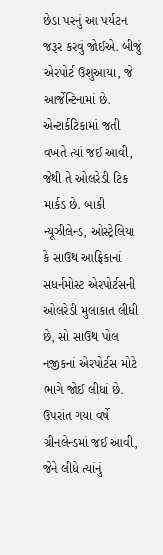છેડા પરનું આ પર્યટન જરૂર કરવું જોઈએ. બીજું એરપોર્ટ ઉશુઆયા, જે આર્જેન્ટિનામાં છે. એન્ટાર્કટિકામાં જતી વખતે ત્યાં જઈ આવી, જેથી તે ઓલરેડી ટિક માર્કડ છે. બાકી ન્યૂઝીલેન્ડ, ઓસ્ટ્રેલિયા કે સાઉથ આફ્રિકાનાં સધર્નમોસ્ટ એરપોર્ટસની ઓલરેડી મુલાકાત લીધી છે, સો સાઉથ પોલ નજીકનાં એરપોર્ટસ મોટે ભાગે જોઈ લીધાં છે. ઉપરાંત ગયા વર્ષે ગ્રીનલેન્ડમાં જઈ આવી, જેને લીધે ત્યાંનું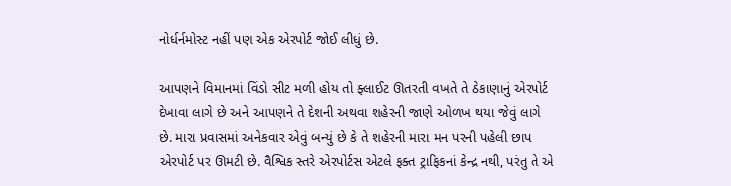નોર્ધર્નમોસ્ટ નહીં પણ એક એરપોર્ટ જોઈ લીધું છે.

આપણને વિમાનમાં વિંડો સીટ મળી હોય તો ફ્લાઈટ ઊતરતી વખતે તે ઠેકાણાનું એરપોર્ટ દેખાવા લાગે છે અને આપણને તે દેશની અથવા શહેરની જાણે ઓળખ થયા જેવું લાગે છે. મારા પ્રવાસમાં અનેકવાર એવું બન્યું છે કે તે શહેરની મારા મન પરની પહેલી છાપ એરપોર્ટ પર ઊમટી છે. વૈશ્વિક સ્તરે એરપોર્ટસ એટલે ફક્ત ટ્રાફિકનાં કેન્દ્ર નથી, પરંતુ તે એ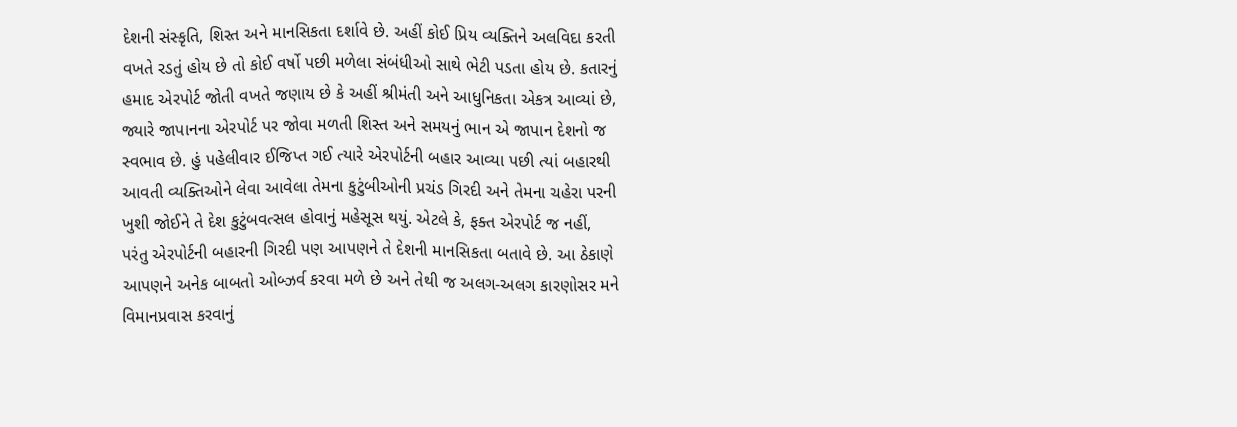દેશની સંસ્કૃતિ, શિસ્ત અને માનસિકતા દર્શાવે છે. અહીં કોઈ પ્રિય વ્યક્તિને અલવિદા કરતી વખતે રડતું હોય છે તો કોઈ વર્ષો પછી મળેલા સંબંધીઓ સાથે ભેટી પડતા હોય છે. કતારનું હમાદ એરપોર્ટ જોતી વખતે જણાય છે કે અહીં શ્રીમંતી અને આધુનિકતા એકત્ર આવ્યાં છે, જ્યારે જાપાનના એરપોર્ટ પર જોવા મળતી શિસ્ત અને સમયનું ભાન એ જાપાન દેશનો જ સ્વભાવ છે. હું પહેલીવાર ઈજિપ્ત ગઈ ત્યારે એરપોર્ટની બહાર આવ્યા પછી ત્યાં બહારથી આવતી વ્યક્તિઓને લેવા આવેલા તેમના કુટુંબીઓની પ્રચંડ ગિરદી અને તેમના ચહેરા પરની ખુશી જોઈને તે દેશ કુટુંબવત્સલ હોવાનું મહેસૂસ થયું. એટલે કે, ફક્ત એરપોર્ટ જ નહીં, પરંતુ એરપોર્ટની બહારની ગિરદી પણ આપણને તે દેશની માનસિકતા બતાવે છે. આ ઠેકાણે આપણને અનેક બાબતો ઓબ્ઝર્વ કરવા મળે છે અને તેથી જ અલગ-અલગ કારણોસર મને વિમાનપ્રવાસ કરવાનું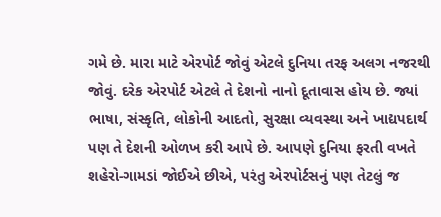ગમે છે. મારા માટે એરપોર્ટ જોવું એટલે દુનિયા તરફ અલગ નજરથી જોવું. દરેક એરપોર્ટ એટલે તે દેશનો નાનો દૂતાવાસ હોય છે. જ્યાં ભાષા, સંસ્કૃતિ, લોકોની આદતો, સુરક્ષા વ્યવસ્થા અને ખાદ્યપદાર્થ પણ તે દેશની ઓળખ કરી આપે છે. આપણે દુનિયા ફરતી વખતે શહેરો-ગામડાં જોઈએ છીએ, પરંતુ એરપોર્ટસનું પણ તેટલું જ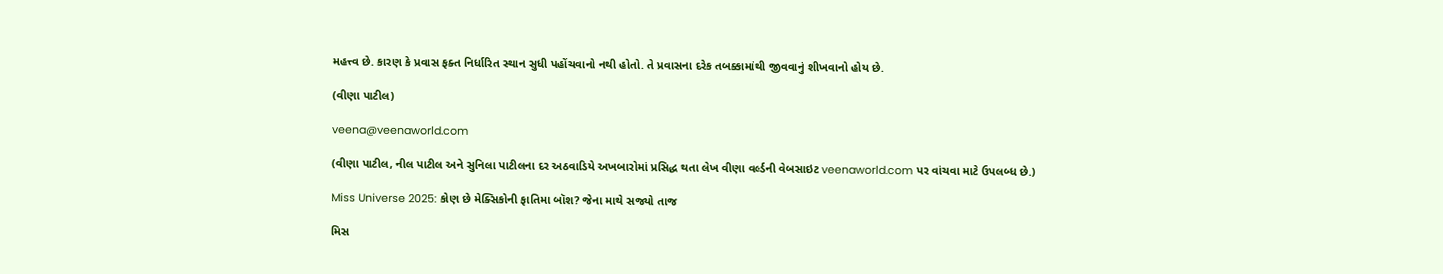મહત્ત્વ છે. કારણ કે પ્રવાસ ફક્ત નિર્ધારિત સ્થાન સુધી પહોંચવાનો નથી હોતો. તે પ્રવાસના દરેક તબક્કામાંથી જીવવાનું શીખવાનો હોય છે.

(વીણા પાટીલ)

veena@veenaworld.com

(વીણા પાટીલ, નીલ પાટીલ અને સુનિલા પાટીલના દર અઠવાડિયે અખબારોમાં પ્રસિદ્ધ થતા લેખ વીણા વર્લ્ડની વેબસાઇટ veenaworld.com પર વાંચવા માટે ઉપલબ્ધ છે.)

Miss Universe 2025: કોણ છે મેક્સિકોની ફાતિમા બૉશ? જેના માથે સજ્યો તાજ

મિસ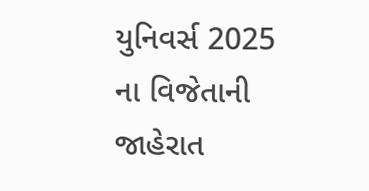યુનિવર્સ 2025 ના વિજેતાની જાહેરાત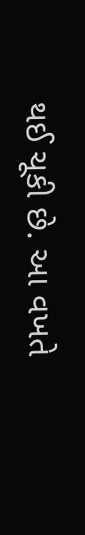થઈ ચૂકી છે. આ વખતે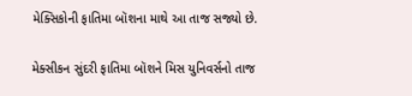મેક્સિકોની ફાતિમા બૉશના માથે આ તાજ સજ્યો છે.

મેક્સીકન સુંદરી ફાતિમા બૉશને મિસ યુનિવર્સનો તાજ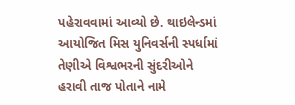પહેરાવવામાં આવ્યો છે. થાઇલેન્ડમાં આયોજિત મિસ યુનિવર્સની સ્પર્ધામાં તેણીએ વિશ્વભરની સુંદરીઓને હરાવી તાજ પોતાને નામે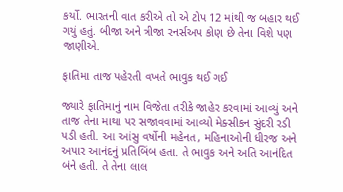કર્યો. ભારતની વાત કરીએ તો એ ટોપ 12 માંથી જ બહાર થઈ ગયું હતું. બીજા અને ત્રીજા રનર્સઅપ કોણ છે તેના વિશે પણ જાણીએ.

ફાતિમા તાજ પહેરતી વખતે ભાવુક થઈ ગઈ

જ્યારે ફાતિમાનું નામ વિજેતા તરીકે જાહેર કરવામાં આવ્યું અને તાજ તેના માથા પર સજાવવામાં આવ્યો મેક્સીકન સુંદરી રડી પડી હતી. આ આંસુ વર્ષોની મહેનત, મહિનાઓની ધીરજ અને અપાર આનંદનું પ્રતિબિંબ હતા. તે ભાવુક અને અતિ આનંદિત બંને હતી. તે તેના લાલ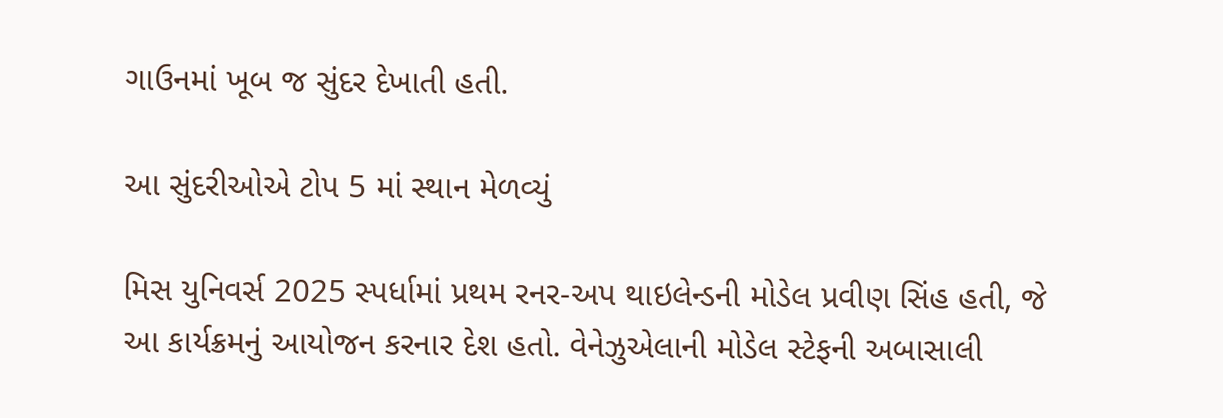ગાઉનમાં ખૂબ જ સુંદર દેખાતી હતી.

આ સુંદરીઓએ ટોપ 5 માં સ્થાન મેળવ્યું

મિસ યુનિવર્સ 2025 સ્પર્ધામાં પ્રથમ રનર-અપ થાઇલેન્ડની મોડેલ પ્રવીણ સિંહ હતી, જે આ કાર્યક્રમનું આયોજન કરનાર દેશ હતો. વેનેઝુએલાની મોડેલ સ્ટેફની અબાસાલી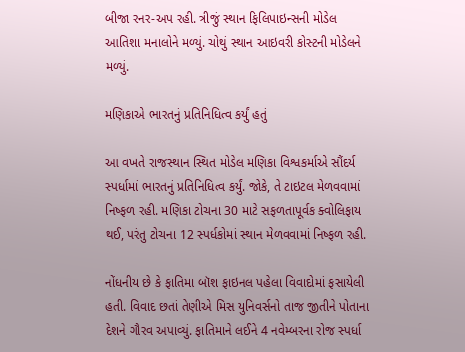બીજા રનર-અપ રહી. ત્રીજું સ્થાન ફિલિપાઇન્સની મોડેલ આતિશા મનાલોને મળ્યું. ચોથું સ્થાન આઇવરી કોસ્ટની મોડેલને મળ્યું.

મણિકાએ ભારતનું પ્રતિનિધિત્વ કર્યું હતું

આ વખતે રાજસ્થાન સ્થિત મોડેલ મણિકા વિશ્વકર્માએ સૌંદર્ય સ્પર્ધામાં ભારતનું પ્રતિનિધિત્વ કર્યું. જોકે, તે ટાઇટલ મેળવવામાં નિષ્ફળ રહી. મણિકા ટોચના 30 માટે સફળતાપૂર્વક ક્વોલિફાય થઈ, પરંતુ ટોચના 12 સ્પર્ધકોમાં સ્થાન મેળવવામાં નિષ્ફળ રહી.

નોંધનીય છે કે ફાતિમા બૉશ ફાઇનલ પહેલા વિવાદોમાં ફસાયેલી હતી. વિવાદ છતાં તેણીએ મિસ યુનિવર્સનો તાજ જીતીને પોતાના દેશને ગૌરવ અપાવ્યું. ફાતિમાને લઈને 4 નવેમ્બરના રોજ સ્પર્ધા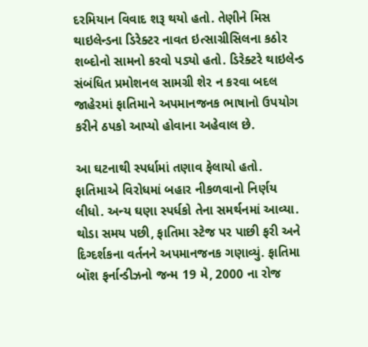દરમિયાન વિવાદ શરૂ થયો હતો. તેણીને મિસ થાઇલેન્ડના ડિરેક્ટર નાવત ઇત્સાગ્રીસિલના કઠોર શબ્દોનો સામનો કરવો પડ્યો હતો. ડિરેક્ટરે થાઇલેન્ડ સંબંધિત પ્રમોશનલ સામગ્રી શેર ન કરવા બદલ જાહેરમાં ફાતિમાને અપમાનજનક ભાષાનો ઉપયોગ કરીને ઠપકો આપ્યો હોવાના અહેવાલ છે.

આ ઘટનાથી સ્પર્ધામાં તણાવ ફેલાયો હતો. ફાતિમાએ વિરોધમાં બહાર નીકળવાનો નિર્ણય લીધો. અન્ય ઘણા સ્પર્ધકો તેના સમર્થનમાં આવ્યા. થોડા સમય પછી, ફાતિમા સ્ટેજ પર પાછી ફરી અને દિગ્દર્શકના વર્તનને અપમાનજનક ગણાવ્યું. ફાતિમા બૉશ ફર્નાન્ડીઝનો જન્મ 19 મે, 2000 ના રોજ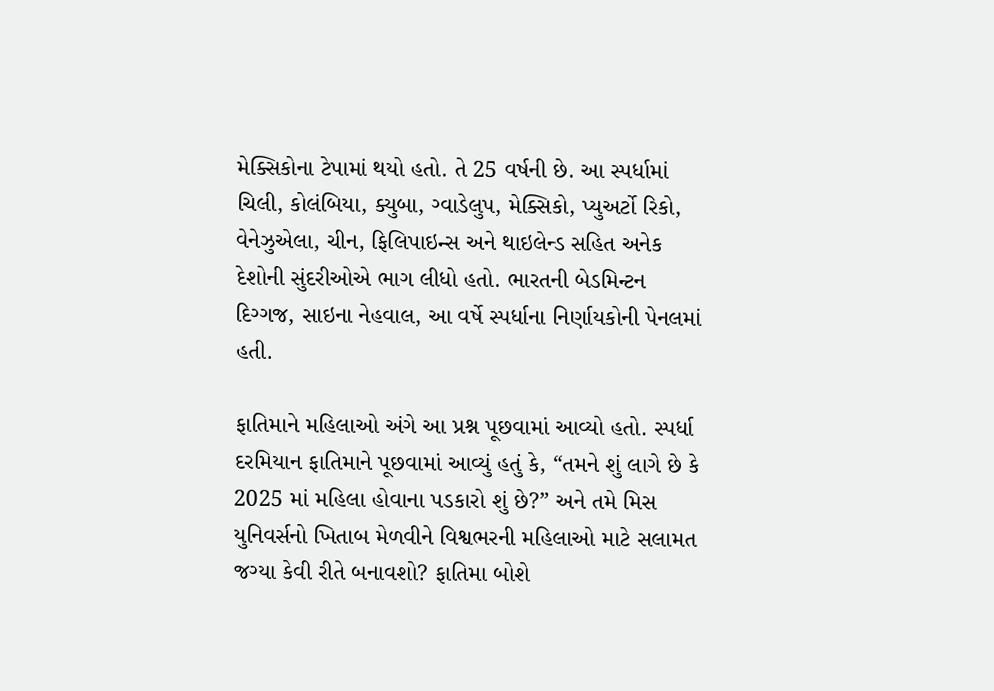મેક્સિકોના ટેપામાં થયો હતો. તે 25 વર્ષની છે. આ સ્પર્ધામાં ચિલી, કોલંબિયા, ક્યુબા, ગ્વાડેલુપ, મેક્સિકો, પ્યુઅર્ટો રિકો, વેનેઝુએલા, ચીન, ફિલિપાઇન્સ અને થાઇલેન્ડ સહિત અનેક દેશોની સુંદરીઓએ ભાગ લીધો હતો. ભારતની બેડમિન્ટન દિગ્ગજ, સાઇના નેહવાલ, આ વર્ષે સ્પર્ધાના નિર્ણાયકોની પેનલમાં હતી.

ફાતિમાને મહિલાઓ અંગે આ પ્રશ્ન પૂછવામાં આવ્યો હતો. સ્પર્ધા દરમિયાન ફાતિમાને પૂછવામાં આવ્યું હતું કે, “તમને શું લાગે છે કે 2025 માં મહિલા હોવાના પડકારો શું છે?” અને તમે મિસ યુનિવર્સનો ખિતાબ મેળવીને વિશ્વભરની મહિલાઓ માટે સલામત જગ્યા કેવી રીતે બનાવશો? ફાતિમા બોશે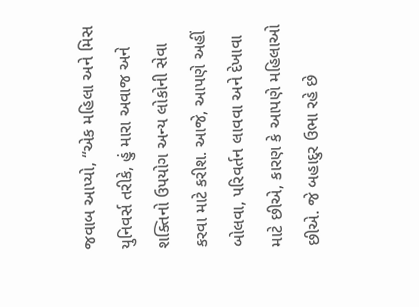જવાબ આપ્યો, “એક મહિલા અને મિસ યુનિવર્સ તરીકે, હું મારા અવાજ અને શક્તિનો ઉપયોગ અન્ય લોકોની સેવા કરવા માટે કરીશ. આજે, આપણે અહીં બોલવા, પરિવર્તન લાવવા અને દેખાવા માટે છીએ, કારણ કે આપણે મહિલાઓ છીએ. જે બહાદુર ઉભા રહે છે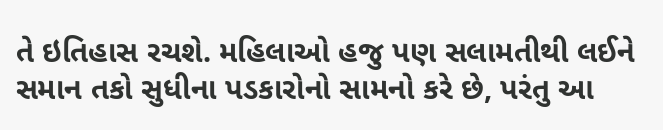તે ઇતિહાસ રચશે. મહિલાઓ હજુ પણ સલામતીથી લઈને સમાન તકો સુધીના પડકારોનો સામનો કરે છે, પરંતુ આ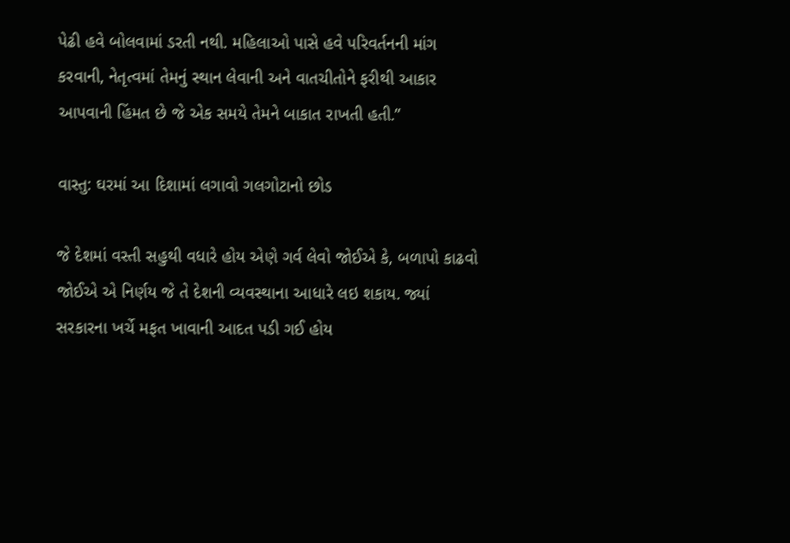પેઢી હવે બોલવામાં ડરતી નથી. મહિલાઓ પાસે હવે પરિવર્તનની માંગ કરવાની, નેતૃત્વમાં તેમનું સ્થાન લેવાની અને વાતચીતોને ફરીથી આકાર આપવાની હિંમત છે જે એક સમયે તેમને બાકાત રાખતી હતી.”

વાસ્તુ: ઘરમાં આ દિશામાં લગાવો ગલગોટાનો છોડ

જે દેશમાં વસ્તી સહુથી વધારે હોય એણે ગર્વ લેવો જોઈએ કે, બળાપો કાઢવો જોઈએ એ નિર્ણય જે તે દેશની વ્યવસ્થાના આધારે લઇ શકાય. જ્યાં સરકારના ખર્ચે મફત ખાવાની આદત પડી ગઈ હોય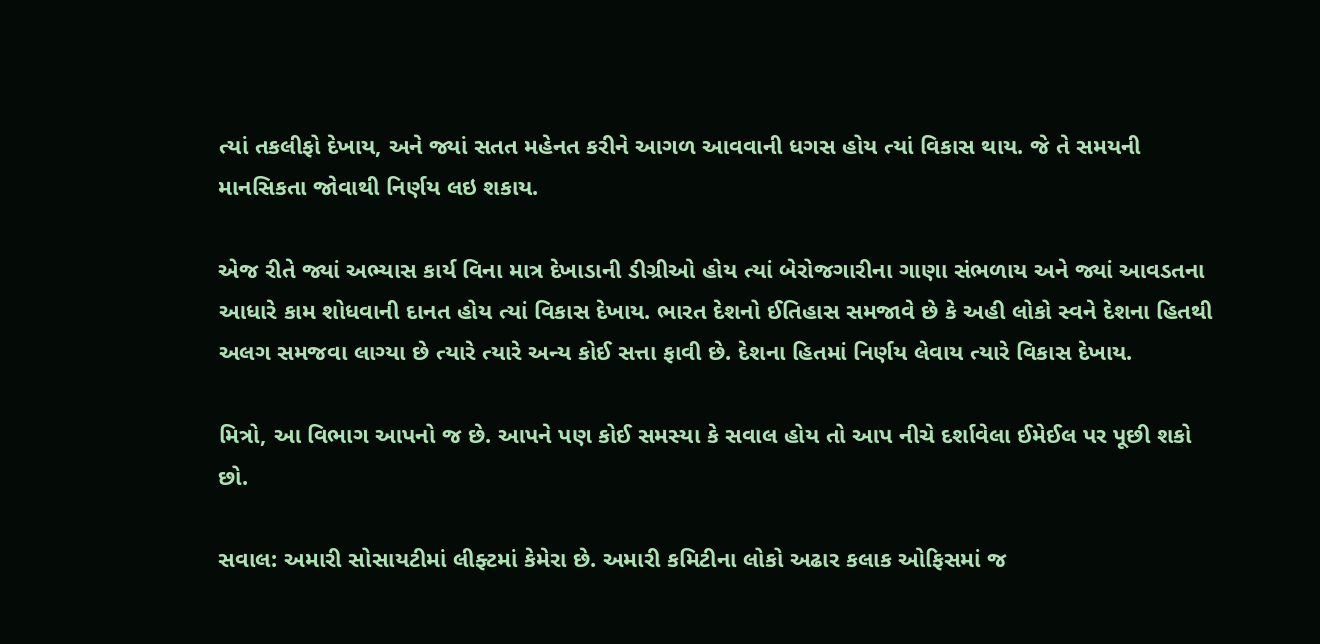ત્યાં તકલીફો દેખાય, અને જ્યાં સતત મહેનત કરીને આગળ આવવાની ધગસ હોય ત્યાં વિકાસ થાય. જે તે સમયની માનસિકતા જોવાથી નિર્ણય લઇ શકાય.

એજ રીતે જ્યાં અભ્યાસ કાર્ય વિના માત્ર દેખાડાની ડીગ્રીઓ હોય ત્યાં બેરોજગારીના ગાણા સંભળાય અને જ્યાં આવડતના આધારે કામ શોધવાની દાનત હોય ત્યાં વિકાસ દેખાય. ભારત દેશનો ઈતિહાસ સમજાવે છે કે અહી લોકો સ્વને દેશના હિતથી અલગ સમજવા લાગ્યા છે ત્યારે ત્યારે અન્ય કોઈ સત્તા ફાવી છે. દેશના હિતમાં નિર્ણય લેવાય ત્યારે વિકાસ દેખાય.

મિત્રો, આ વિભાગ આપનો જ છે. આપને પણ કોઈ સમસ્યા કે સવાલ હોય તો આપ નીચે દર્શાવેલા ઈમેઈલ પર પૂછી શકો છો.

સવાલ: અમારી સોસાયટીમાં લીફ્ટમાં કેમેરા છે. અમારી કમિટીના લોકો અઢાર કલાક ઓફિસમાં જ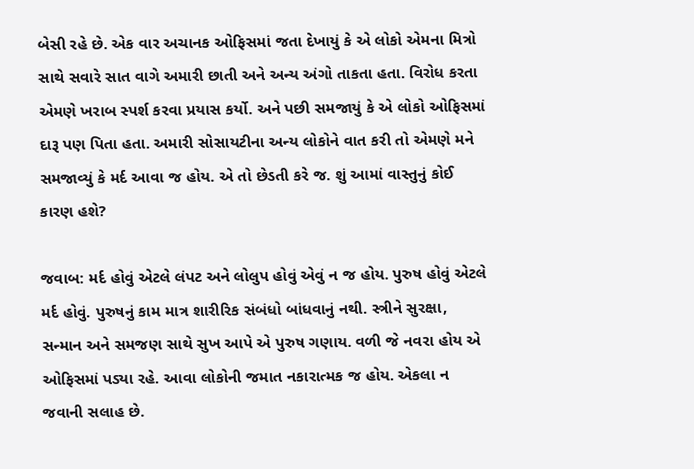બેસી રહે છે. એક વાર અચાનક ઓફિસમાં જતા દેખાયું કે એ લોકો એમના મિત્રો સાથે સવારે સાત વાગે અમારી છાતી અને અન્ય અંગો તાકતા હતા. વિરોધ કરતા એમણે ખરાબ સ્પર્શ કરવા પ્રયાસ કર્યો. અને પછી સમજાયું કે એ લોકો ઓફિસમાં દારૂ પણ પિતા હતા. અમારી સોસાયટીના અન્ય લોકોને વાત કરી તો એમણે મને સમજાવ્યું કે મર્દ આવા જ હોય. એ તો છેડતી કરે જ. શું આમાં વાસ્તુનું કોઈ કારણ હશે?

જવાબ: મર્દ હોવું એટલે લંપટ અને લોલુપ હોવું એવું ન જ હોય. પુરુષ હોવું એટલે મર્દ હોવું. પુરુષનું કામ માત્ર શારીરિક સંબંધો બાંધવાનું નથી. સ્ત્રીને સુરક્ષા, સન્માન અને સમજણ સાથે સુખ આપે એ પુરુષ ગણાય. વળી જે નવરા હોય એ ઓફિસમાં પડ્યા રહે. આવા લોકોની જમાત નકારાત્મક જ હોય. એકલા ન જવાની સલાહ છે.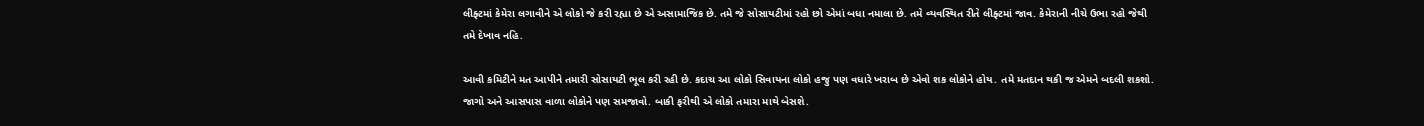લીફ્ટમાં કેમેરા લગાવીને એ લોકો જે કરી રહ્યા છે એ અસામાજિક છે. તમે જે સોસાયટીમાં રહો છો એમાં બધા નમાલા છે. તમે વ્યવસ્થિત રીતે લીફ્ટમાં જાવ. કેમેરાની નીચે ઉભા રહો જેથી તમે દેખાવ નહિ.

આવી કમિટીને મત આપીને તમારી સોસાયટી ભૂલ કરી રહી છે. કદાચ આ લોકો સિવાયના લોકો હજુ પણ વધારે ખરાબ છે એવો શક લોકોને હોય. તમે મતદાન થકી જ એમને બદલી શકશો. જાગો અને આસપાસ વાળા લોકોને પણ સમજાવો. બાકી ફરીથી એ લોકો તમારા માથે બેસશે.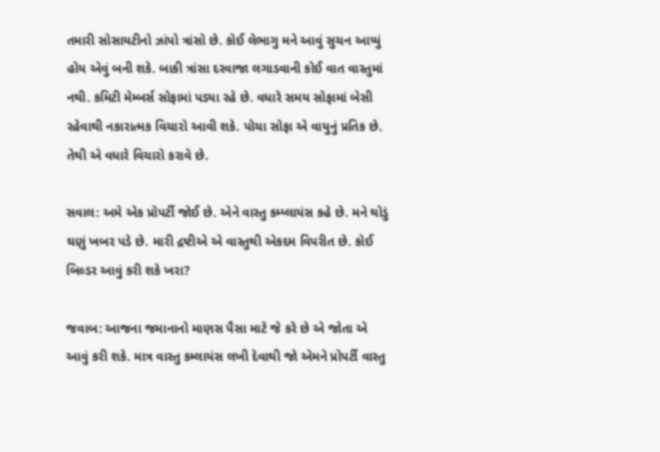તમારી સોસાયટીનો ઝાંપો ત્રાંસો છે. કોઈ લેભાગુ મને આવું સુચન આપ્યું હોય એવું બની શકે. બાકી ત્રાંસા દરવાજા લગાડવાની કોઈ વાત વાસ્તુમાં નથી. કમિટી મેમ્બર્સ સોફામાં પડ્યા રહે છે. વધારે સમય સોફામાં બેસી રહેવાથી નકારાત્મક વિચારો આવી શકે. પોચા સોફા એ વાયુનું પ્રતિક છે. તેથી એ વધારે વિચારો કરાવે છે.

સવાલ: અમે એક પ્રોપર્ટી જોઈ છે. એને વાસ્તુ કમ્પ્લાયંસ કહે છે. મને થોડું ઘણું ખબર પડે છે. મારી દ્રષ્ટીએ એ વાસ્તુથી એકદમ વિપરીત છે. કોઈ બિલ્ડર આવું કરી શકે ખરા?

જવાબ: આજના જમાનાનો માણસ પૈસા માટે જે કરે છે એ જોતા એ આવું કરી શકે. માત્ર વાસ્તુ કમ્લાયંસ લખી દેવાથી જો એમને પ્રોપર્ટી વાસ્તુ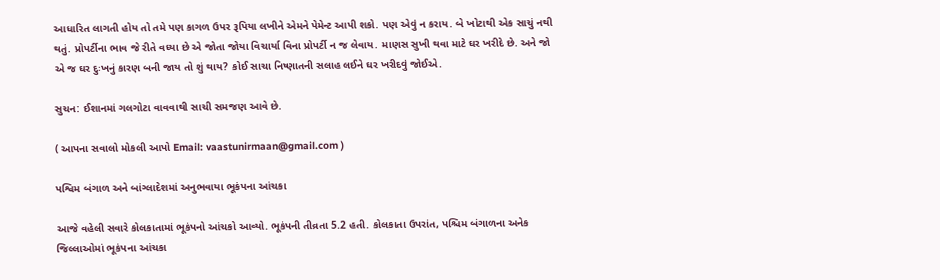આધારિત લાગતી હોય તો તમે પણ કાગળ ઉપર રૂપિયા લખીને એમને પેમેન્ટ આપી શકો. પણ એવું ન કરાય. બે ખોટાથી એક સાચું નથી થતું. પ્રોપર્ટીના ભાવ જે રીતે વધ્યા છે એ જોતા જોયા વિચાર્યા વિના પ્રોપર્ટી ન જ લેવાય. માણસ સુખી થવા માટે ઘર ખરીદે છે. અને જો એ જ ઘર દુઃખનું કારણ બની જાય તો શું થાય? કોઈ સાચા નિષ્ણાતની સલાહ લઈને ઘર ખરીદવું જોઈએ.

સુચન: ઈશાનમાં ગલગોટા વાવવાથી સાચી સમજણ આવે છે.

( આપના સવાલો મોકલી આપો Email: vaastunirmaan@gmail.com )

પશ્વિમ બંગાળ અને બાંગ્લાદેશમાં અનુભવાયા ભૂકંપના આંચકા

આજે વહેલી સવારે કોલકાતામાં ભૂકંપનો આંચકો આવ્યો. ભૂકંપની તીવ્રતા 5.2 હતી. કોલકાતા ઉપરાંત, પશ્ચિમ બંગાળના અનેક જિલ્લાઓમાં ભૂકંપના આંચકા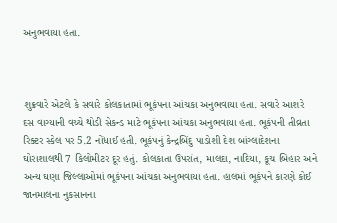અનુભવાયા હતા.



શુક્રવારે એટલે કે સવારે કોલકાતામાં ભૂકંપના આંચકા અનુભવાયા હતા. સવારે આશરે દસ વાગ્યાની વચ્ચે થોડી સેકન્ડ માટે ભૂકંપના આંચકા અનુભવાયા હતા. ભૂકંપની તીવ્રતા રિક્ટર સ્કેલ પર 5.2 નોંધાઈ હતી. ભૂકંપનું કેન્દ્રબિંદુ પાડોશી દેશ બાંગ્લાદેશના ઘોરાશાલથી 7 કિલોમીટર દૂર હતું. કોલકાતા ઉપરાંત, માલદા, નાદિયા, કૂચ બિહાર અને અન્ય ઘણા જિલ્લાઓમાં ભૂકંપના આંચકા અનુભવાયા હતા. હાલમાં ભૂકંપને કારણે કોઈ જાનમાલના નુકસાનના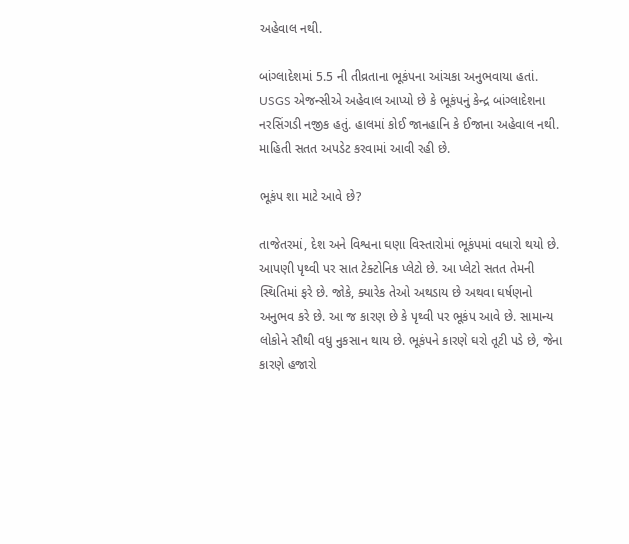અહેવાલ નથી.

બાંગ્લાદેશમાં 5.5 ની તીવ્રતાના ભૂકંપના આંચકા અનુભવાયા હતાં. USGS એજન્સીએ અહેવાલ આપ્યો છે કે ભૂકંપનું કેન્દ્ર બાંગ્લાદેશના નરસિંગડી નજીક હતું. હાલમાં કોઈ જાનહાનિ કે ઈજાના અહેવાલ નથી. માહિતી સતત અપડેટ કરવામાં આવી રહી છે.

ભૂકંપ શા માટે આવે છે?

તાજેતરમાં, દેશ અને વિશ્વના ઘણા વિસ્તારોમાં ભૂકંપમાં વધારો થયો છે. આપણી પૃથ્વી પર સાત ટેક્ટોનિક પ્લેટો છે. આ પ્લેટો સતત તેમની સ્થિતિમાં ફરે છે. જોકે, ક્યારેક તેઓ અથડાય છે અથવા ઘર્ષણનો અનુભવ કરે છે. આ જ કારણ છે કે પૃથ્વી પર ભૂકંપ આવે છે. સામાન્ય લોકોને સૌથી વધુ નુકસાન થાય છે. ભૂકંપને કારણે ઘરો તૂટી પડે છે, જેના કારણે હજારો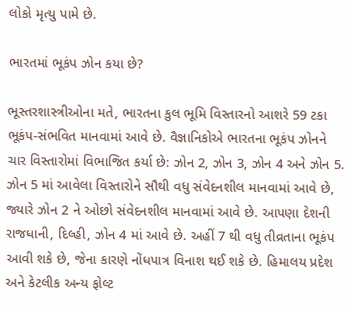લોકો મૃત્યુ પામે છે.

ભારતમાં ભૂકંપ ઝોન કયા છે?

ભૂસ્તરશાસ્ત્રીઓના મતે, ભારતના કુલ ભૂમિ વિસ્તારનો આશરે 59 ટકા ભૂકંપ-સંભવિત માનવામાં આવે છે. વૈજ્ઞાનિકોએ ભારતના ભૂકંપ ઝોનને ચાર વિસ્તારોમાં વિભાજિત કર્યા છે: ઝોન 2, ઝોન 3, ઝોન 4 અને ઝોન 5. ઝોન 5 માં આવેલા વિસ્તારોને સૌથી વધુ સંવેદનશીલ માનવામાં આવે છે, જ્યારે ઝોન 2 ને ઓછો સંવેદનશીલ માનવામાં આવે છે. આપણા દેશની રાજધાની, દિલ્હી, ઝોન 4 માં આવે છે. અહીં 7 થી વધુ તીવ્રતાના ભૂકંપ આવી શકે છે, જેના કારણે નોંધપાત્ર વિનાશ થઈ શકે છે. હિમાલય પ્રદેશ અને કેટલીક અન્ય ફોલ્ટ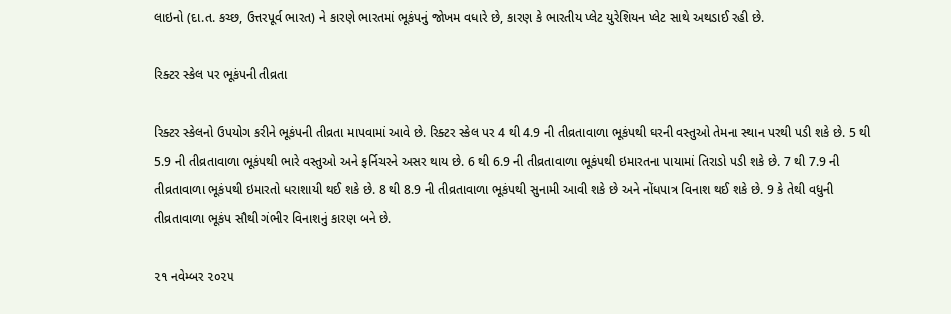લાઇનો (દા.ત. કચ્છ, ઉત્તરપૂર્વ ભારત) ને કારણે ભારતમાં ભૂકંપનું જોખમ વધારે છે, કારણ કે ભારતીય પ્લેટ યુરેશિયન પ્લેટ સાથે અથડાઈ રહી છે.

રિક્ટર સ્કેલ પર ભૂકંપની તીવ્રતા

રિક્ટર સ્કેલનો ઉપયોગ કરીને ભૂકંપની તીવ્રતા માપવામાં આવે છે. રિક્ટર સ્કેલ પર 4 થી 4.9 ની તીવ્રતાવાળા ભૂકંપથી ઘરની વસ્તુઓ તેમના સ્થાન પરથી પડી શકે છે. 5 થી 5.9 ની તીવ્રતાવાળા ભૂકંપથી ભારે વસ્તુઓ અને ફર્નિચરને અસર થાય છે. 6 થી 6.9 ની તીવ્રતાવાળા ભૂકંપથી ઇમારતના પાયામાં તિરાડો પડી શકે છે. 7 થી 7.9 ની તીવ્રતાવાળા ભૂકંપથી ઇમારતો ધરાશાયી થઈ શકે છે. 8 થી 8.9 ની તીવ્રતાવાળા ભૂકંપથી સુનામી આવી શકે છે અને નોંધપાત્ર વિનાશ થઈ શકે છે. 9 કે તેથી વધુની તીવ્રતાવાળા ભૂકંપ સૌથી ગંભીર વિનાશનું કારણ બને છે.

૨૧ નવેમ્બર ૨૦૨૫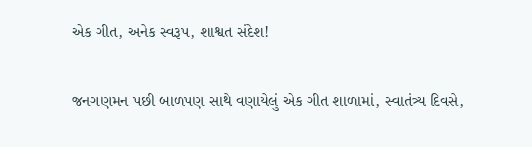એક ગીત, અનેક સ્વરૂપ, શાશ્વત સંદેશ!

જનગણમન પછી બાળપણ સાથે વણાયેલું એક ગીત શાળામાં, સ્વાતંત્ર્ય દિવસે,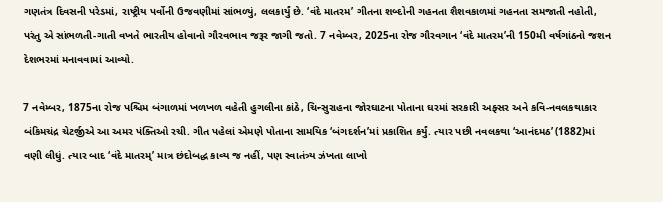ગણતંત્ર દિવસની પરેડમાં, રાષ્ટ્રીય પર્વોની ઉજવણીમાં સાંભળ્યું, લલકાર્યું છે. ‘વંદે માતરમ’ ગીતના શબ્દોની ગહનતા શૈશવકાળમાં ગહનતા સમજાતી નહોતી, પરંતુ એ સાંભળતી-ગાતી વખતે ભારતીય હોવાનો ગૌરવભાવ જરૂર જાગી જતો. 7 નવેમ્બર, 2025ના રોજ ગૌરવગાન ‘વંદે માતરમ’ની 150મી વર્ષગાંઠનો જશન દેશભરમાં મનાવવામાં આવ્યો.

7 નવેમ્બર, 1875ના રોજ પશ્ચિમ બંગાળમાં ખળખળ વહેતી હુગલીના કાંઠે, ચિન્સુરાહના જોરઘાટના પોતાના ઘરમાં સરકારી અફ્સર અને કવિ-નવલકથાકાર બંકિમચંદ્ર ચેટર્જીએ આ અમર પંક્તિઓ રચી. ગીત પહેલાં એમણે પોતાના સામયિક ‘બંગદર્શન’માં પ્રકાશિત કર્યું. ત્યાર પછી નવલકથા ‘આનંદમઠ’ (1882)માં વણી લીધું. ત્યાર બાદ ‘વંદે માતરમ્’ માત્ર છંદોબદ્ધ કાવ્ય જ નહીં, પણ સ્વાતંત્ર્ય ઝંખતા લાખો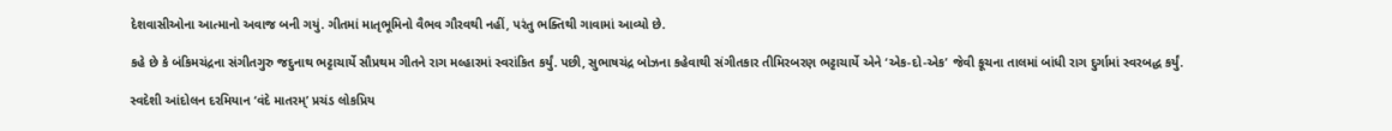દેશવાસીઓના આત્માનો અવાજ બની ગયું. ગીતમાં માતૃભૂમિનો વૈભવ ગૌરવથી નહીં, પરંતુ ભક્તિથી ગાવામાં આવ્યો છે.

કહે છે કે બંકિમચંદ્રના સંગીતગુરુ જદુનાથ ભટ્ટાચાર્યે સૌપ્રથમ ગીતને રાગ મલ્હારમાં સ્વરાંકિત કર્યું. પછી, સુભાષચંદ્ર બોઝના કહેવાથી સંગીતકાર તીમિરબરણ ભટ્ટાચાર્યે એને ‘એક-દો-એક’ જેવી કૂચના તાલમાં બાંધી રાગ દુર્ગામાં સ્વરબદ્ધ કર્યું.

સ્વદેશી આંદોલન દરમિયાન ‘વંદે માતરમ્’ પ્રચંડ લોકપ્રિય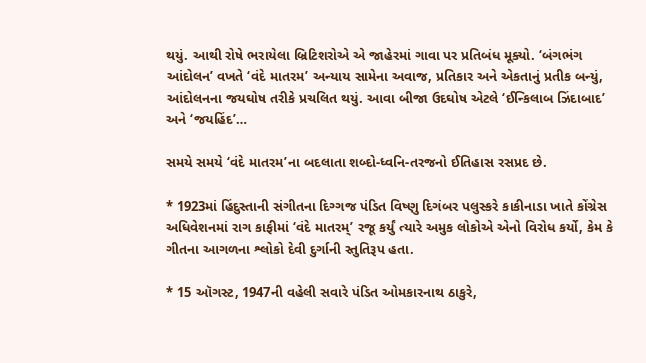થયું. આથી રોષે ભરાયેલા બ્રિટિશરોએ એ જાહેરમાં ગાવા પર પ્રતિબંધ મૂક્યો. ‘બંગભંગ આંદોલન’ વખતે ‘વંદે માતરમ’ અન્યાય સામેના અવાજ, પ્રતિકાર અને એકતાનું પ્રતીક બન્યું, આંદોલનના જયઘોષ તરીકે પ્રચલિત થયું. આવા બીજા ઉદઘોષ એટલે ‘ઈન્કિલાબ ઝિંદાબાદ’ અને ‘જયહિંદ’…

સમયે સમયે ‘વંદે માતરમ’ના બદલાતા શબ્દો-ધ્વનિ-તરજનો ઈતિહાસ રસપ્રદ છે.

* 1923માં હિંદુસ્તાની સંગીતના દિગ્ગજ પંડિત વિષ્ણુ દિગંબર પલુસ્કરે કાકીનાડા ખાતે કોંગ્રેસ અધિવેશનમાં રાગ કાફીમાં ‘વંદે માતરમ્’ રજૂ કર્યું ત્યારે અમુક લોકોએ એનો વિરોધ કર્યો, કેમ કે ગીતના આગળના શ્લોકો દેવી દુર્ગાની સ્તુતિરૂપ હતા.

* 15 ઑગસ્ટ, 1947ની વહેલી સવારે પંડિત ઓમકારનાથ ઠાકુરે,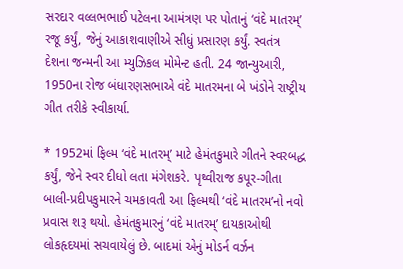સરદાર વલ્લભભાઈ પટેલના આમંત્રણ પર પોતાનું ‘વંદે માતરમ્’ રજૂ કર્યું, જેનું આકાશવાણીએ સીધું પ્રસારણ કર્યું. સ્વતંત્ર દેશના જન્મની આ મ્યુઝિકલ મોમેન્ટ હતી. 24 જાન્યુઆરી, 1950ના રોજ બંધારણસભાએ વંદે માતરમના બે ખંડોને રાષ્ટ્રીય ગીત તરીકે સ્વીકાર્યા.

* 1952માં ફિલ્મ ‘વંદે માતરમ્’ માટે હેમંતકુમારે ગીતને સ્વરબદ્ધ કર્યું, જેને સ્વર દીધો લતા મંગેશકરે. પૃથ્વીરાજ કપૂર-ગીતા બાલી-પ્રદીપકુમારને ચમકાવતી આ ફિલ્મથી ‘વંદે માતરમ’નો નવો પ્રવાસ શરૂ થયો. હેમંતકુમારનું ‘વંદે માતરમ્’ દાયકાઓથી લોકહૃદયમાં સચવાયેલું છે. બાદમાં એનું મોડર્ન વર્ઝન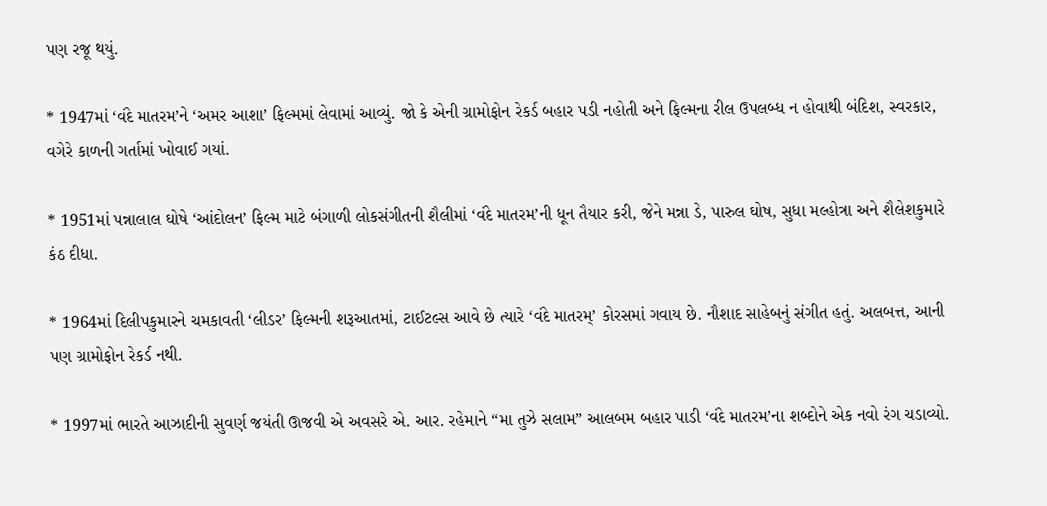પણ રજૂ થયું.

* 1947માં ‘વંદે માતરમ’ને ‘અમર આશા’ ફિલ્મમાં લેવામાં આવ્યું. જો કે એની ગ્રામોફોન રેકર્ડ બહાર પડી નહોતી અને ફિલ્મના રીલ ઉપલબ્ધ ન હોવાથી બંદિશ, સ્વરકાર, વગેરે કાળની ગર્તામાં ખોવાઈ ગયાં.

* 1951માં પન્નાલાલ ઘોષે ‘આંદોલન’ ફિલ્મ માટે બંગાળી લોકસંગીતની શૈલીમાં ‘વંદે માતરમ’ની ધૂન તૈયાર કરી, જેને મન્ના ડે, પારુલ ઘોષ, સુધા મલ્હોત્રા અને શૈલેશકુમારે કંઠ દીધા.

* 1964માં દિલીપકુમારને ચમકાવતી ‘લીડર’ ફિલ્મની શરૂઆતમાં, ટાઈટલ્સ આવે છે ત્યારે ‘વંદે માતરમ્’ કોરસમાં ગવાય છે. નૌશાદ સાહેબનું સંગીત હતું. અલબત્ત, આની પણ ગ્રામોફોન રેકર્ડ નથી.

* 1997માં ભારતે આઝાદીની સુવર્ણ જયંતી ઊજવી એ અવસરે એ. આર. રહેમાને “મા તુઝે સલામ” આલબમ બહાર પાડી ‘વંદે માતરમ’ના શબ્દોને એક નવો રંગ ચડાવ્યો.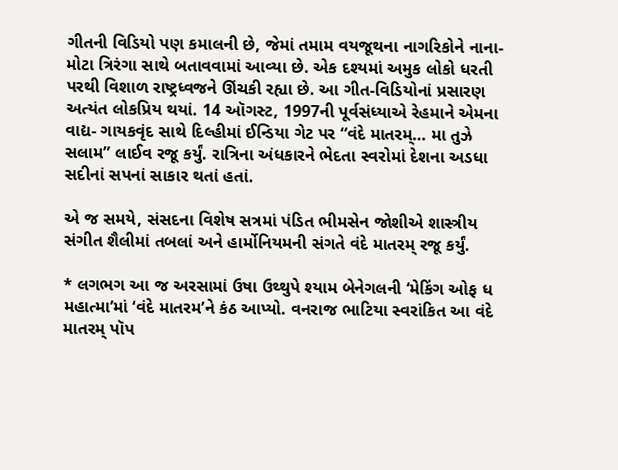ગીતની વિડિયો પણ કમાલની છે, જેમાં તમામ વયજૂથના નાગરિકોને નાના-મોટા ત્રિરંગા સાથે બતાવવામાં આવ્યા છે. એક દશ્યમાં અમુક લોકો ધરતી પરથી વિશાળ રાષ્ટ્રધ્વજને ઊંચકી રહ્યા છે. આ ગીત-વિડિયોનાં પ્રસારણ અત્યંત લોકપ્રિય થયાં. 14 ઑગસ્ટ, 1997ની પૂર્વસંધ્યાએ રેહમાને એમના વાદ્ય- ગાયકવૃંદ સાથે દિલ્હીમાં ઈન્ડિયા ગેટ પર “વંદે માતરમ્… મા તુઝે સલામ” લાઈવ રજૂ કર્યું. રાત્રિના અંધકારને ભેદતા સ્વરોમાં દેશના અડધા સદીનાં સપનાં સાકાર થતાં હતાં.

એ જ સમયે, સંસદના વિશેષ સત્રમાં પંડિત ભીમસેન જોશીએ શાસ્ત્રીય સંગીત શૈલીમાં તબલાં અને હાર્મોનિયમની સંગતે વંદે માતરમ્ રજૂ કર્યું.

* લગભગ આ જ અરસામાં ઉષા ઉથ્થુપે શ્યામ બેનેગલની ‘મેકિંગ ઓફ ધ મહાત્મા’માં ‘વંદે માતરમ’ને કંઠ આપ્યો. વનરાજ ભાટિયા સ્વરાંકિત આ વંદે માતરમ્ પૉપ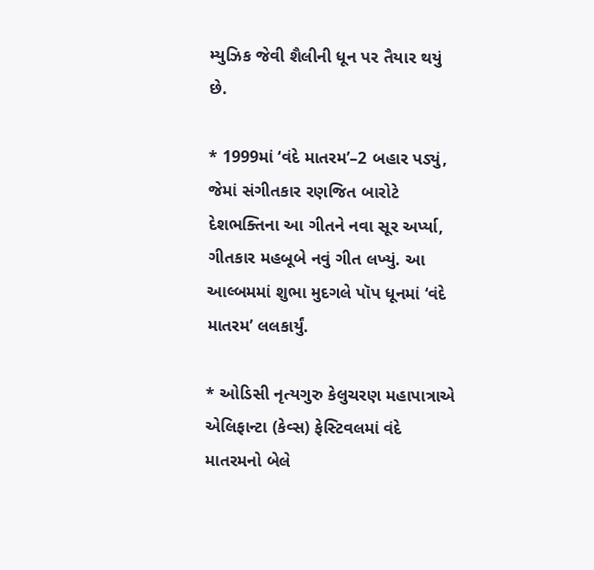મ્યુઝિક જેવી શૈલીની ધૂન પર તૈયાર થયું છે.

* 1999માં ‘વંદે માતરમ’–2 બહાર પડ્યું, જેમાં સંગીતકાર રણજિત બારોટે દેશભક્તિના આ ગીતને નવા સૂર અર્પ્યા, ગીતકાર મહબૂબે નવું ગીત લખ્યું. આ આલ્બમમાં શુભા મુદગલે પૉપ ધૂનમાં ‘વંદે માતરમ’ લલકાર્યું.

* ઓડિસી નૃત્યગુરુ કેલુચરણ મહાપાત્રાએ એલિફાન્ટા (કેવ્સ) ફેસ્ટિવલમાં વંદે માતરમનો બેલે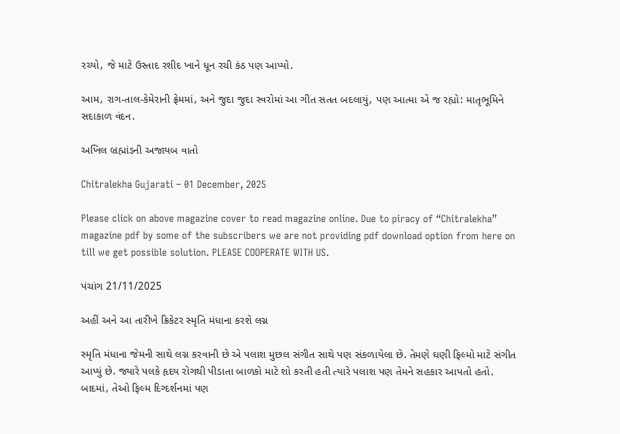રચ્યો, જે માટે ઉસ્તાદ રશીદ ખાને ધૂન રચી કંઠ પણ આપ્યો.

આમ, રાગ-તાલ-કેમેરાની ફ્રેમમાં, અને જુદા જુદા સ્વરોમાં આ ગીત સતત બદલાયું, પણ આત્મા એ જ રહ્યો: માતૃભૂમિને સદાકાળ વંદન.

અખિલ બ્રહ્માંડની અજાયબ વાતો

Chitralekha Gujarati – 01 December, 2025

Please click on above magazine cover to read magazine online. Due to piracy of “Chitralekha” magazine pdf by some of the subscribers we are not providing pdf download option from here on till we get possible solution. PLEASE COOPERATE WITH US.

પંચાંગ 21/11/2025

અહીં અને આ તારીખે ક્રિકેટર સ્મૃતિ મંધાના કરશે લગ્ન

સ્મૃતિ મંધાના જેમની સાથે લગ્ન કરવાની છે એ પલાશ મુછલ સંગીત સાથે પણ સંકળાયેલા છે. તેમણે ઘણી ફિલ્મો માટે સંગીત આપ્યું છે. જ્યારે પલકે હૃદય રોગથી પીડાતા બાળકો માટે શો કરતી હતી ત્યારે પલાશ પણ તેમને સહકાર આપતો હતો. બાદમાં, તેઓ ફિલ્મ દિગ્દર્શનમાં પણ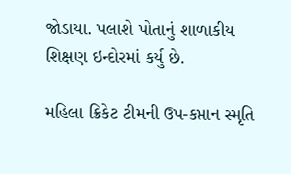જોડાયા. પલાશે પોતાનું શાળાકીય શિક્ષણ ઇન્દોરમાં કર્યુ છે.

મહિલા ક્રિકેટ ટીમની ઉપ-કપ્તાન સ્મૃતિ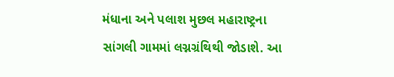મંધાના અને પલાશ મુછલ મહારાષ્ટ્રના સાંગલી ગામમાં લગ્નગ્રંથિથી જોડાશે. આ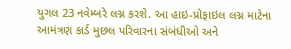યુગલ 23 નવેમ્બરે લગ્ન કરશે. આ હાઇ-પ્રોફાઇલ લગ્ન માટેના આમંત્રણ કાર્ડ મુછલ પરિવારના સંબંધીઓ અને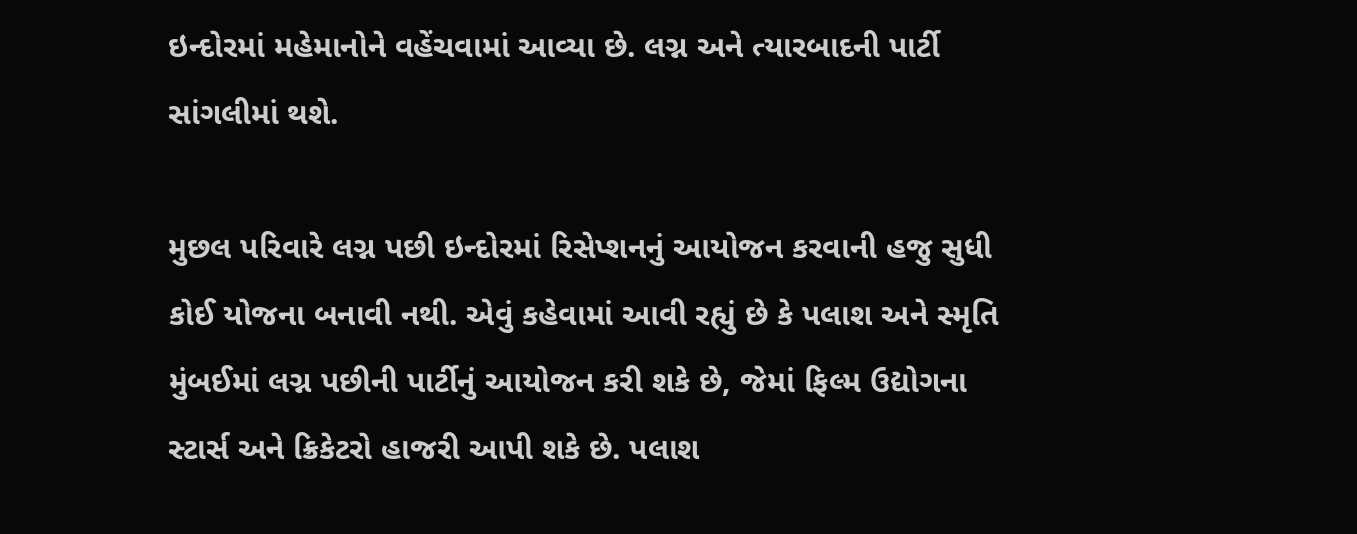ઇન્દોરમાં મહેમાનોને વહેંચવામાં આવ્યા છે. લગ્ન અને ત્યારબાદની પાર્ટી સાંગલીમાં થશે.

મુછલ પરિવારે લગ્ન પછી ઇન્દોરમાં રિસેપ્શનનું આયોજન કરવાની હજુ સુધી કોઈ યોજના બનાવી નથી. એવું કહેવામાં આવી રહ્યું છે કે પલાશ અને સ્મૃતિ મુંબઈમાં લગ્ન પછીની પાર્ટીનું આયોજન કરી શકે છે, જેમાં ફિલ્મ ઉદ્યોગના સ્ટાર્સ અને ક્રિકેટરો હાજરી આપી શકે છે. પલાશ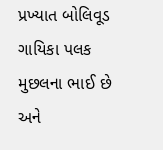પ્રખ્યાત બોલિવૂડ ગાયિકા પલક મુછલના ભાઈ છે અને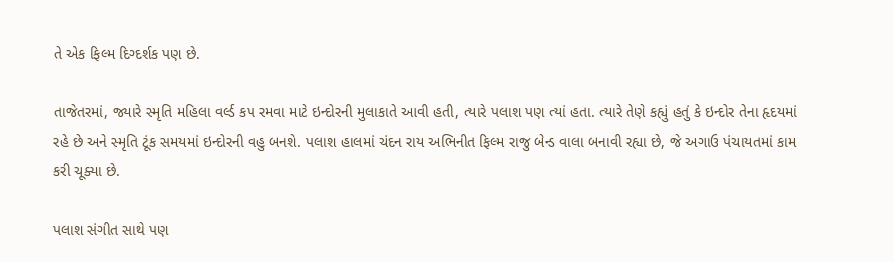તે એક ફિલ્મ દિગ્દર્શક પણ છે.

તાજેતરમાં, જ્યારે સ્મૃતિ મહિલા વર્લ્ડ કપ રમવા માટે ઇન્દોરની મુલાકાતે આવી હતી, ત્યારે પલાશ પણ ત્યાં હતા. ત્યારે તેણે કહ્યું હતું કે ઇન્દોર તેના હૃદયમાં રહે છે અને સ્મૃતિ ટૂંક સમયમાં ઇન્દોરની વહુ બનશે. પલાશ હાલમાં ચંદન રાય અભિનીત ફિલ્મ રાજુ બેન્ડ વાલા બનાવી રહ્યા છે, જે અગાઉ પંચાયતમાં કામ કરી ચૂક્યા છે.

પલાશ સંગીત સાથે પણ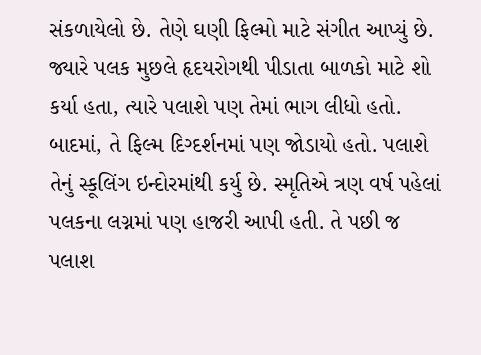સંકળાયેલો છે. તેણે ઘણી ફિલ્મો માટે સંગીત આપ્યું છે. જ્યારે પલક મુછલે હૃદયરોગથી પીડાતા બાળકો માટે શો કર્યા હતા, ત્યારે પલાશે પણ તેમાં ભાગ લીધો હતો. બાદમાં, તે ફિલ્મ દિગ્દર્શનમાં પણ જોડાયો હતો. પલાશે તેનું સ્કૂલિંગ ઇન્દોરમાંથી કર્યુ છે. સ્મૃતિએ ત્રણ વર્ષ પહેલાં પલકના લગ્નમાં પણ હાજરી આપી હતી. તે પછી જ પલાશ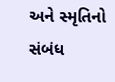અને સ્મૃતિનો સંબંધ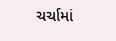ચર્ચામાં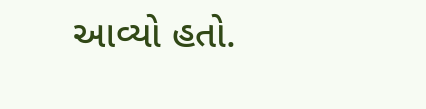આવ્યો હતો.